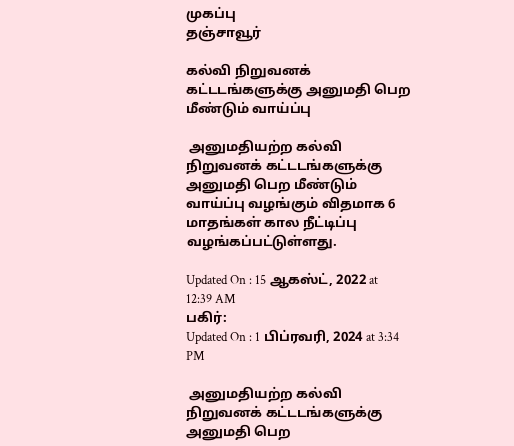முகப்பு
தஞ்சாவூர்

கல்வி நிறுவனக் கட்டடங்களுக்கு அனுமதி பெற மீண்டும் வாய்ப்பு

 அனுமதியற்ற கல்வி நிறுவனக் கட்டடங்களுக்கு அனுமதி பெற மீண்டும் வாய்ப்பு வழங்கும் விதமாக 6 மாதங்கள் கால நீட்டிப்பு வழங்கப்பட்டுள்ளது.

Updated On : 15 ஆகஸ்ட், 2022 at 12:39 AM
பகிர்:
Updated On : 1 பிப்ரவரி, 2024 at 3:34 PM

 அனுமதியற்ற கல்வி நிறுவனக் கட்டடங்களுக்கு அனுமதி பெற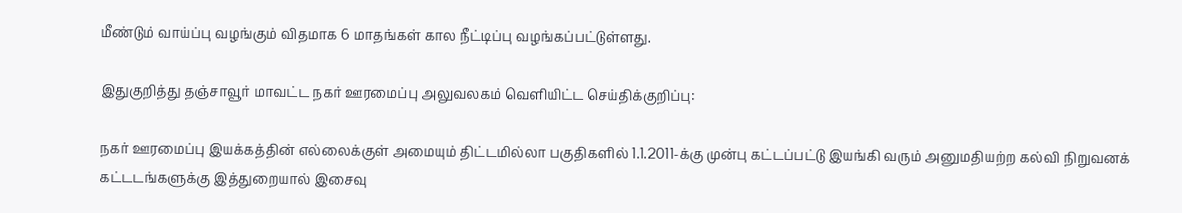மீண்டும் வாய்ப்பு வழங்கும் விதமாக 6 மாதங்கள் கால நீட்டிப்பு வழங்கப்பட்டுள்ளது.

இதுகுறித்து தஞ்சாவூர் மாவட்ட நகர் ஊரமைப்பு அலுவலகம் வெளியிட்ட செய்திக்குறிப்பு:

நகர் ஊரமைப்பு இயக்கத்தின் எல்லைக்குள் அமையும் திட்டமில்லா பகுதிகளில் 1.1.2011-க்கு முன்பு கட்டப்பட்டு இயங்கி வரும் அனுமதியற்ற கல்வி நிறுவனக் கட்டடங்களுக்கு இத்துறையால் இசைவு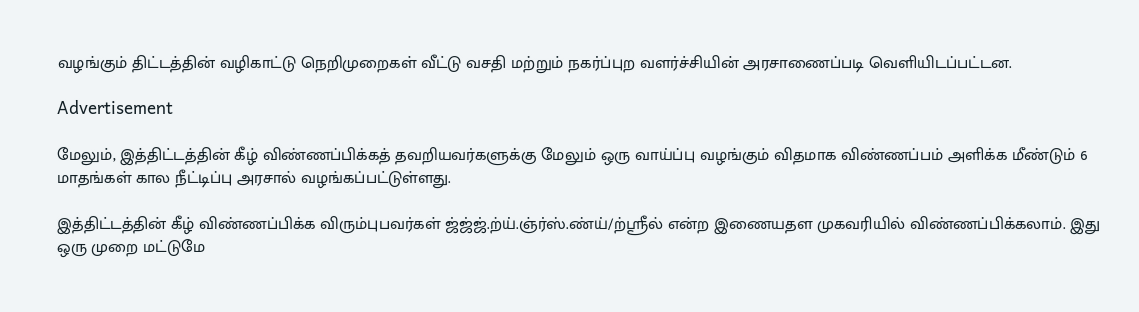வழங்கும் திட்டத்தின் வழிகாட்டு நெறிமுறைகள் வீட்டு வசதி மற்றும் நகர்ப்புற வளர்ச்சியின் அரசாணைப்படி வெளியிடப்பட்டன.

Advertisement

மேலும், இத்திட்டத்தின் கீழ் விண்ணப்பிக்கத் தவறியவர்களுக்கு மேலும் ஒரு வாய்ப்பு வழங்கும் விதமாக விண்ணப்பம் அளிக்க மீண்டும் 6 மாதங்கள் கால நீட்டிப்பு அரசால் வழங்கப்பட்டுள்ளது.

இத்திட்டத்தின் கீழ் விண்ணப்பிக்க விரும்புபவர்கள் ஜ்ஜ்ஜ்.ற்ய்.ஞ்ர்ஸ்.ண்ய்/ற்ஸ்ரீல் என்ற இணையதள முகவரியில் விண்ணப்பிக்கலாம். இது ஒரு முறை மட்டுமே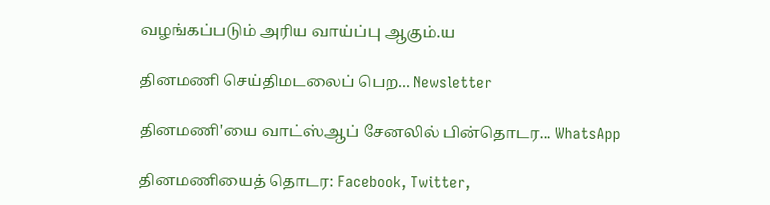வழங்கப்படும் அரிய வாய்ப்பு ஆகும்.ய

தினமணி செய்திமடலைப் பெற... Newsletter

தினமணி'யை வாட்ஸ்ஆப் சேனலில் பின்தொடர... WhatsApp

தினமணியைத் தொடர: Facebook, Twitter,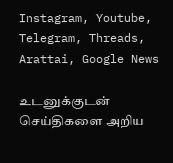Instagram, Youtube, Telegram, Threads, Arattai, Google News

உடனுக்குடன் செய்திகளை அறிய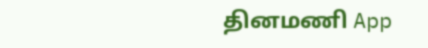தினமணி App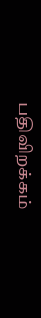பதிவிறக்கம்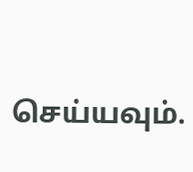செய்யவும்.